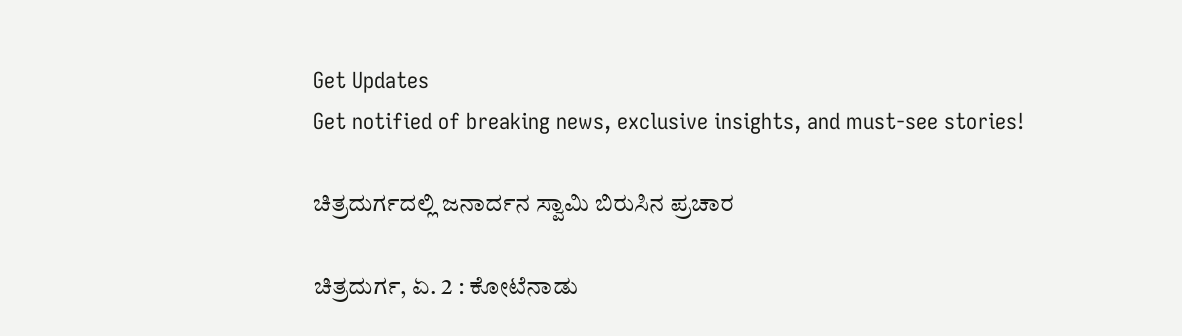Get Updates
Get notified of breaking news, exclusive insights, and must-see stories!

ಚಿತ್ರದುರ್ಗದಲ್ಲಿ ಜನಾರ್ದನ ಸ್ವಾಮಿ ಬಿರುಸಿನ ಪ್ರಚಾರ

ಚಿತ್ರದುರ್ಗ, ಏ. 2 : ಕೋಟೆನಾಡು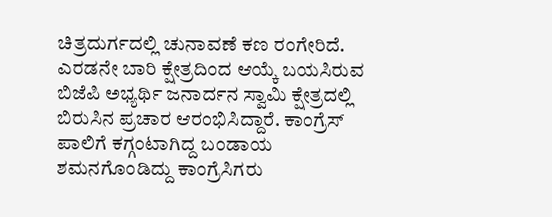ಚಿತ್ರದುರ್ಗದಲ್ಲಿ ಚುನಾವಣೆ ಕಣ ರಂಗೇರಿದೆ. ಎರಡನೇ ಬಾರಿ ಕ್ಷೇತ್ರದಿಂದ ಆಯ್ಕೆ ಬಯಸಿರುವ ಬಿಜೆಪಿ ಅಭ್ಯರ್ಥಿ ಜನಾರ್ದನ ಸ್ವಾಮಿ ಕ್ಷೇತ್ರದಲ್ಲಿ ಬಿರುಸಿನ ಪ್ರಚಾರ ಆರಂಭಿಸಿದ್ದಾರೆ. ಕಾಂಗ್ರೆಸ್ ಪಾಲಿಗೆ ಕಗ್ಗಂಟಾಗಿದ್ದ ಬಂಡಾಯ ಶಮನಗೊಂಡಿದ್ದು ಕಾಂಗ್ರೆಸಿಗರು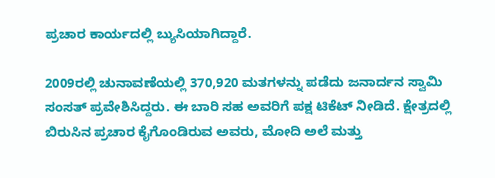ಪ್ರಚಾರ ಕಾರ್ಯದಲ್ಲಿ ಬ್ಯುಸಿಯಾಗಿದ್ದಾರೆ.

2009ರಲ್ಲಿ ಚುನಾವಣೆಯಲ್ಲಿ 370,920 ಮತಗಳನ್ನು ಪಡೆದು ಜನಾರ್ದನ ಸ್ವಾಮಿ ಸಂಸತ್ ಪ್ರವೇಶಿಸಿದ್ದರು. ಈ ಬಾರಿ ಸಹ ಅವರಿಗೆ ಪಕ್ಷ ಟಿಕೆಟ್ ನೀಡಿದೆ. ಕ್ಷೇತ್ರದಲ್ಲಿ ಬಿರುಸಿನ ಪ್ರಚಾರ ಕೈಗೊಂಡಿರುವ ಅವರು, ಮೋದಿ ಅಲೆ ಮತ್ತು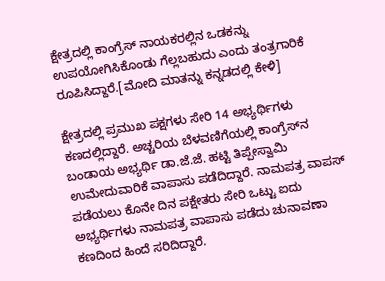ಕ್ಷೇತ್ರದಲ್ಲಿ ಕಾಂಗ್ರೆಸ್ ನಾಯಕರಲ್ಲಿನ ಒಡಕನ್ನು ಉಪಯೋಗಿಸಿಕೊಂಡು ಗೆಲ್ಲಬಹುದು ಎಂದು ತಂತ್ರಗಾರಿಕೆ ರೂಪಿಸಿದ್ದಾರೆ.[ಮೋದಿ ಮಾತನ್ನು ಕನ್ನಡದಲ್ಲಿ ಕೇಳಿ]

ಕ್ಷೇತ್ರದಲ್ಲಿ ಪ್ರಮುಖ ಪಕ್ಷಗಳು ಸೇರಿ 14 ಅಭ್ಯರ್ಥಿಗಳು ಕಣದಲ್ಲಿದ್ದಾರೆ. ಅಚ್ಚರಿಯ ಬೆಳವಣಿಗೆಯಲ್ಲಿ ಕಾಂಗ್ರೆಸ್‌ನ ಬಂಡಾಯ ಅಭ್ಯರ್ಥಿ ಡಾ.ಜೆ.ಜೆ. ಹಟ್ಟಿ ತಿಪ್ಪೇಸ್ವಾಮಿ ಉಮೇದುವಾರಿಕೆ ವಾಪಾಸು ಪಡೆದಿದ್ದಾರೆ. ನಾಮಪತ್ರ ವಾಪಸ್ ಪಡೆಯಲು ಕೊನೇ ದಿನ ಪಕ್ಷೇತರು ಸೇರಿ ಒಟ್ಟು ಐದು ಅಭ್ಯರ್ಥಿಗಳು ನಾಮಪತ್ರ ವಾಪಾಸು ಪಡೆದು ಚುನಾವಣಾ ಕಣದಿಂದ ಹಿಂದೆ ಸರಿದಿದ್ದಾರೆ.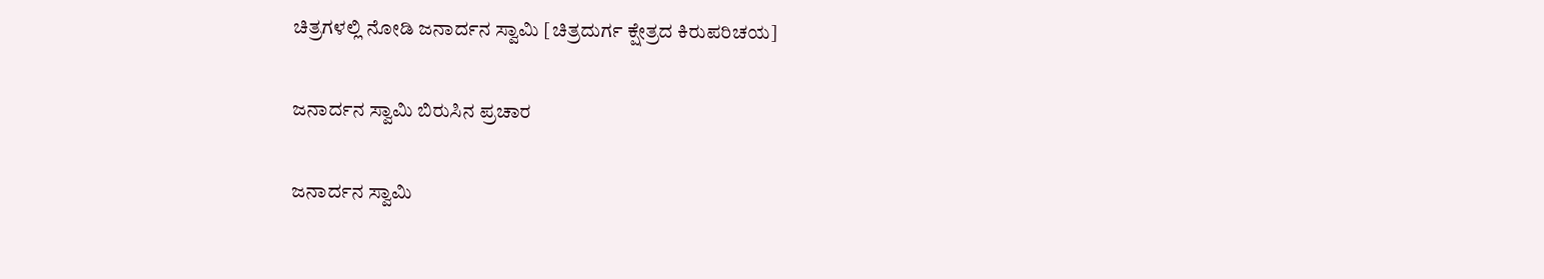ಚಿತ್ರಗಳಲ್ಲಿ ನೋಡಿ ಜನಾರ್ದನ ಸ್ವಾಮಿ [ಚಿತ್ರದುರ್ಗ ಕ್ಷೇತ್ರದ ಕಿರುಪರಿಚಯ]

ಜನಾರ್ದನ ಸ್ವಾಮಿ ಬಿರುಸಿನ ಪ್ರಚಾರ

ಜನಾರ್ದನ ಸ್ವಾಮಿ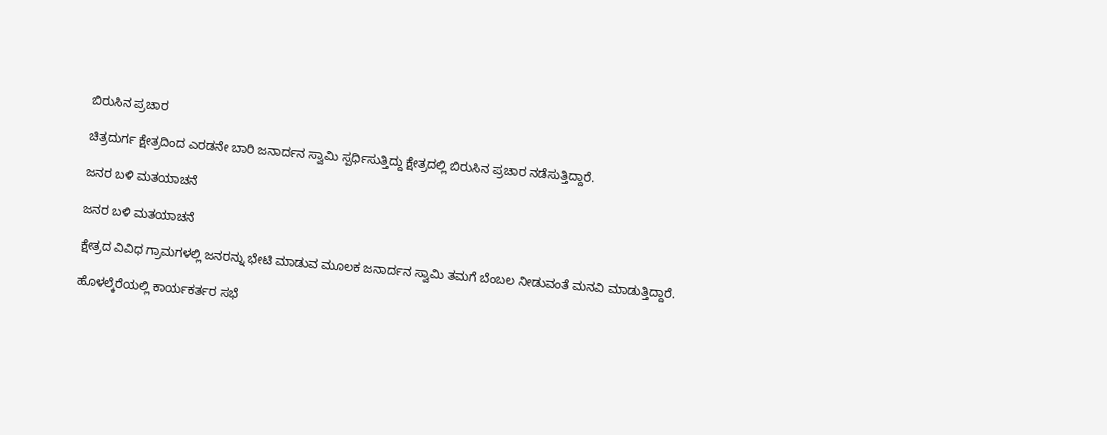ಬಿರುಸಿನ ಪ್ರಚಾರ

ಚಿತ್ರದುರ್ಗ ಕ್ಷೇತ್ರದಿಂದ ಎರಡನೇ ಬಾರಿ ಜನಾರ್ದನ ಸ್ವಾಮಿ ಸ್ಪರ್ಧಿಸುತ್ತಿದ್ದು ಕ್ಷೇತ್ರದಲ್ಲಿ ಬಿರುಸಿನ ಪ್ರಚಾರ ನಡೆಸುತ್ತಿದ್ದಾರೆ.

ಜನರ ಬಳಿ ಮತಯಾಚನೆ

ಜನರ ಬಳಿ ಮತಯಾಚನೆ

ಕ್ಷೇತ್ರದ ವಿವಿಧ ಗ್ರಾಮಗಳಲ್ಲಿ ಜನರನ್ನು ಭೇಟಿ ಮಾಡುವ ಮೂಲಕ ಜನಾರ್ದನ ಸ್ವಾಮಿ ತಮಗೆ ಬೆಂಬಲ ನೀಡುವಂತೆ ಮನವಿ ಮಾಡುತ್ತಿದ್ದಾರೆ.

ಹೊಳಲ್ಕೆರೆಯಲ್ಲಿ ಕಾರ್ಯಕರ್ತರ ಸಭೆ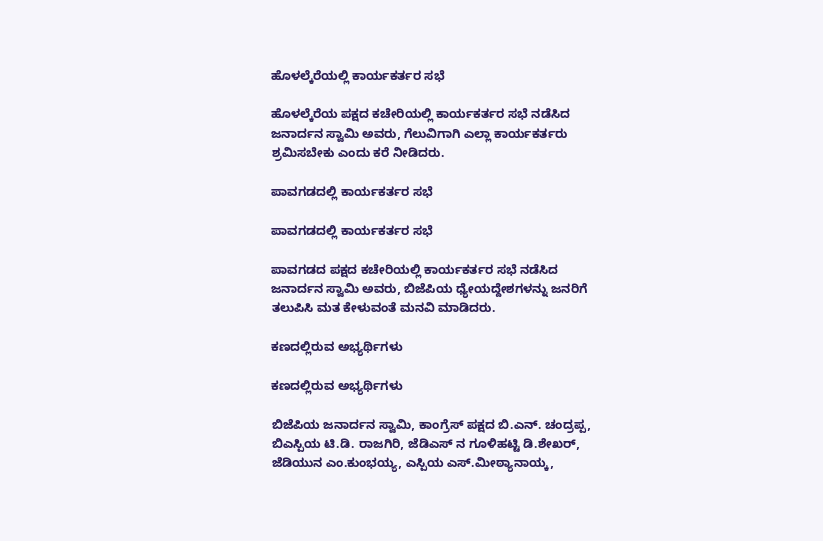ಹೊಳಲ್ಕೆರೆಯಲ್ಲಿ ಕಾರ್ಯಕರ್ತರ ಸಭೆ

ಹೊಳಲ್ಕೆರೆಯ ಪಕ್ಷದ ಕಚೇರಿಯಲ್ಲಿ ಕಾರ್ಯಕರ್ತರ ಸಭೆ ನಡೆಸಿದ ಜನಾರ್ದನ ಸ್ವಾಮಿ ಅವರು, ಗೆಲುವಿಗಾಗಿ ಎಲ್ಲಾ ಕಾರ್ಯಕರ್ತರು ಶ್ರಮಿಸಬೇಕು ಎಂದು ಕರೆ ನೀಡಿದರು.

ಪಾವಗಡದಲ್ಲಿ ಕಾರ್ಯಕರ್ತರ ಸಭೆ

ಪಾವಗಡದಲ್ಲಿ ಕಾರ್ಯಕರ್ತರ ಸಭೆ

ಪಾವಗಡದ ಪಕ್ಷದ ಕಚೇರಿಯಲ್ಲಿ ಕಾರ್ಯಕರ್ತರ ಸಭೆ ನಡೆಸಿದ ಜನಾರ್ದನ ಸ್ವಾಮಿ ಅವರು, ಬಿಜೆಪಿಯ ಧ್ಯೇಯದ್ದೇಶಗಳನ್ನು ಜನರಿಗೆ ತಲುಪಿಸಿ ಮತ ಕೇಳುವಂತೆ ಮನವಿ ಮಾಡಿದರು.

ಕಣದಲ್ಲಿರುವ ಅಭ್ಯರ್ಥಿಗಳು

ಕಣದಲ್ಲಿರುವ ಅಭ್ಯರ್ಥಿಗಳು

ಬಿಜೆಪಿಯ ಜನಾರ್ದನ ಸ್ವಾಮಿ, ಕಾಂಗ್ರೆಸ್ ಪಕ್ಷದ ಬಿ.ಎನ್. ಚಂದ್ರಪ್ಪ, ಬಿಎಸ್ಪಿಯ ಟಿ.ಡಿ. ರಾಜಗಿರಿ, ಜೆಡಿಎಸ್ ನ ಗೂಳಿಹಟ್ಟಿ ಡಿ.ಶೇಖರ್, ಜೆಡಿಯುನ ಎಂ.ಕುಂಭಯ್ಯ, ಎಸ್ಪಿಯ ಎಸ್.ಮೀಠ್ಯಾನಾಯ್ಕ,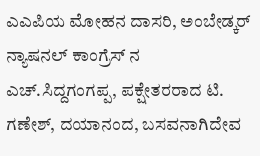ಎಎಪಿಯ ಮೋಹನ ದಾಸರಿ, ಅಂಬೇಡ್ಕರ್ ನ್ಯಾಷನಲ್ ಕಾಂಗ್ರೆಸ್ ನ ಎಚ್.ಸಿದ್ದಗಂಗಪ್ಪ, ಪಕ್ಷೇತರರಾದ ಟಿ. ಗಣೇಶ್, ದಯಾನಂದ, ಬಸವನಾಗಿದೇವ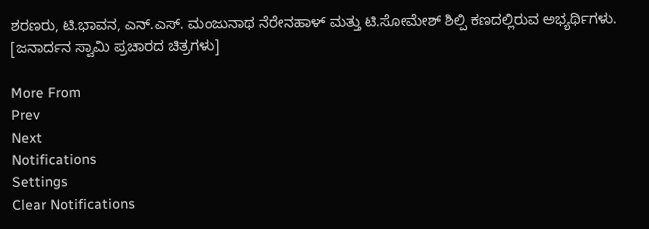ಶರಣರು, ಟಿ.ಭಾವನ, ಎನ್.ಎಸ್. ಮಂಜುನಾಥ ನೆರೇನಹಾಳ್ ಮತ್ತು ಟಿ.ಸೋಮೇಶ್ ಶಿಲ್ಪಿ ಕಣದಲ್ಲಿರುವ ಅಭ್ಯರ್ಥಿಗಳು. [ಜನಾರ್ದನ ಸ್ವಾಮಿ ಪ್ರಚಾರದ ಚಿತ್ರಗಳು]

More From
Prev
Next
Notifications
Settings
Clear Notifications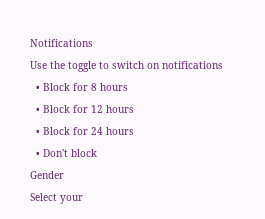Notifications
Use the toggle to switch on notifications
  • Block for 8 hours
  • Block for 12 hours
  • Block for 24 hours
  • Don't block
Gender
Select your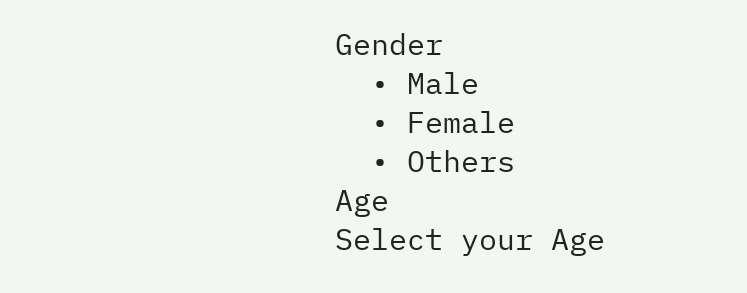Gender
  • Male
  • Female
  • Others
Age
Select your Age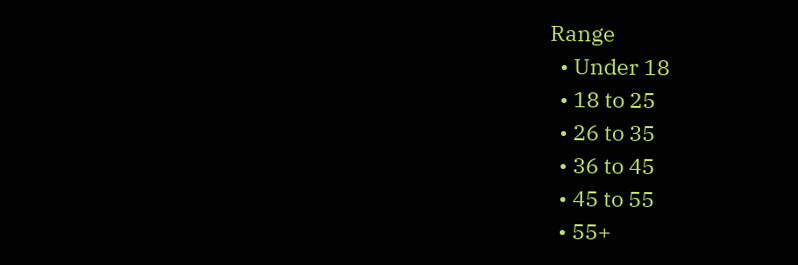Range
  • Under 18
  • 18 to 25
  • 26 to 35
  • 36 to 45
  • 45 to 55
  • 55+